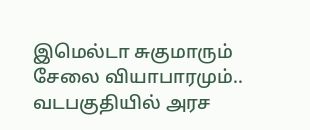இமெல்டா சுகுமாரும் சேலை வியாபாரமும்..
வடபகுதியில் அரச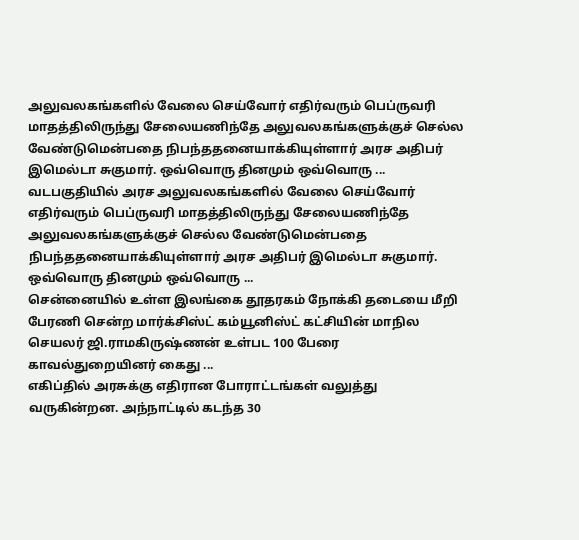அலுவலகங்களில் வேலை செய்வோர் எதிர்வரும் பெப்ருவரி மாதத்திலிருந்து சேலையணிந்தே அலுவலகங்களுக்குச் செல்ல வேண்டுமென்பதை நிபந்ததனையாக்கியுள்ளார் அரச அதிபர் இமெல்டா சுகுமார். ஒவ்வொரு தினமும் ஒவ்வொரு ...
வடபகுதியில் அரச அலுவலகங்களில் வேலை செய்வோர் எதிர்வரும் பெப்ருவரி மாதத்திலிருந்து சேலையணிந்தே அலுவலகங்களுக்குச் செல்ல வேண்டுமென்பதை நிபந்ததனையாக்கியுள்ளார் அரச அதிபர் இமெல்டா சுகுமார். ஒவ்வொரு தினமும் ஒவ்வொரு ...
சென்னையில் உள்ள இலங்கை தூதரகம் நோக்கி தடையை மீறி பேரணி சென்ற மார்க்சிஸ்ட் கம்யூனிஸ்ட் கட்சியின் மாநில செயலர் ஜி.ராமகிருஷ்ணன் உள்பட 100 பேரை காவல்துறையினர் கைது ...
எகிப்தில் அரசுக்கு எதிரான போராட்டங்கள் வலுத்து வருகின்றன. அந்நாட்டில் கடந்த 30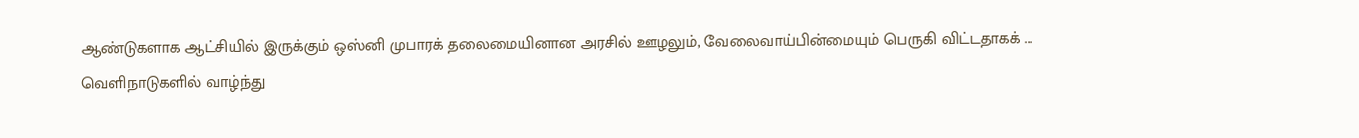ஆண்டுகளாக ஆட்சியில் இருக்கும் ஒஸ்னி முபாரக் தலைமையினான அரசில் ஊழலும், வேலைவாய்பின்மையும் பெருகி விட்டதாகக் ...
வெளிநாடுகளில் வாழ்ந்து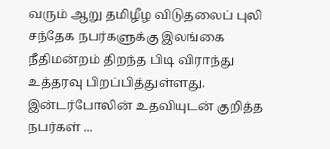வரும் ஆறு தமிழீழ விடுதலைப் புலி சந்தேக நபர்களுக்கு இலங்கை நீதிமன்றம் திறந்த பிடி விராந்து உத்தரவு பிறப்பித்துள்ளது. இன்டர்போலின் உதவியுடன் குறித்த நபர்கள் ...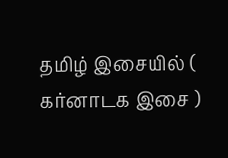தமிழ் இசையில் ( கர்னாடக இசை )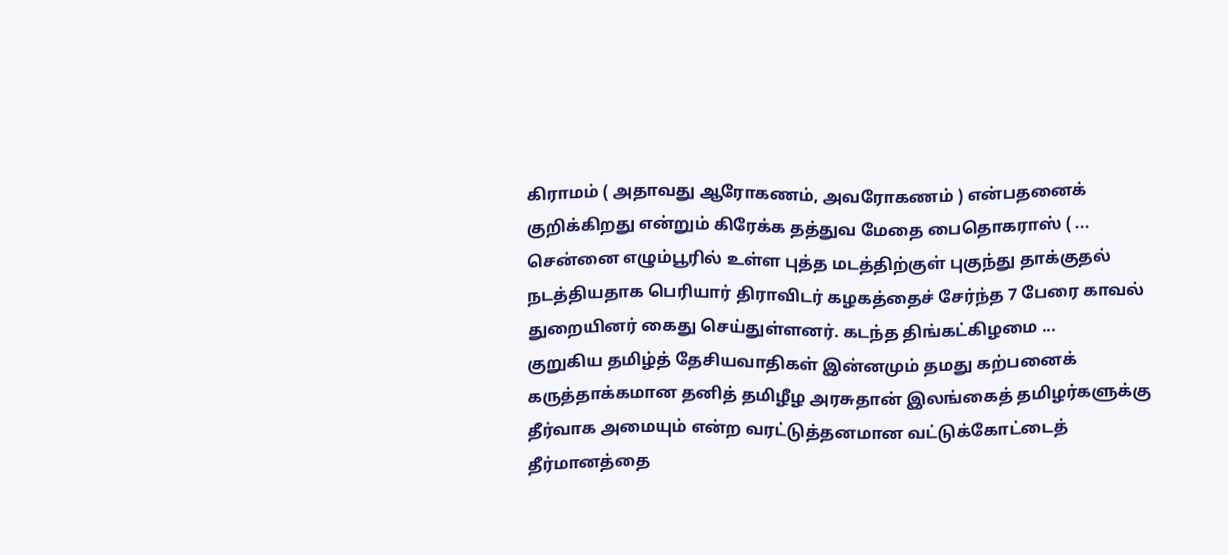கிராமம் ( அதாவது ஆரோகணம், அவரோகணம் ) என்பதனைக் குறிக்கிறது என்றும் கிரேக்க தத்துவ மேதை பைதொகராஸ் ( ...
சென்னை எழும்பூரில் உள்ள புத்த மடத்திற்குள் புகுந்து தாக்குதல் நடத்தியதாக பெரியார் திராவிடர் கழகத்தைச் சேர்ந்த 7 பேரை காவல் துறையினர் கைது செய்துள்ளனர். கடந்த திங்கட்கிழமை ...
குறுகிய தமிழ்த் தேசியவாதிகள் இன்னமும் தமது கற்பனைக் கருத்தாக்கமான தனித் தமிழீழ அரசுதான் இலங்கைத் தமிழர்களுக்கு தீர்வாக அமையும் என்ற வரட்டுத்தனமான வட்டுக்கோட்டைத் தீர்மானத்தை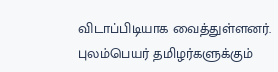விடாப்பிடியாக வைத்துள்ளனர்.
புலம்பெயர் தமிழர்களுக்கும்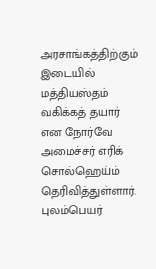அரசாங்கத்திற்கும் இடையில் மத்தியஸ்தம் வகிக்கத் தயார் என நோர்வே அமைச்சர் எரிக் சொல்ஹெய்ம் தெரிவித்துள்ளார். புலம்பெயர்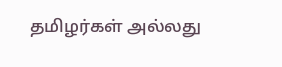தமிழர்கள் அல்லது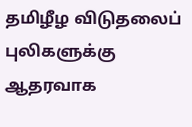தமிழீழ விடுதலைப் புலிகளுக்கு ஆதரவாக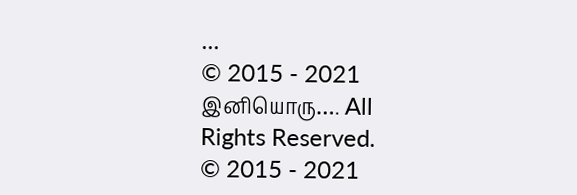...
© 2015 - 2021 இனியொரு…. All Rights Reserved.
© 2015 - 2021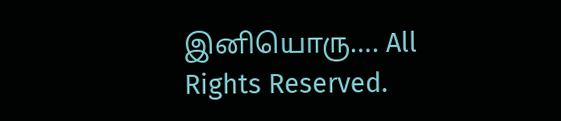இனியொரு…. All Rights Reserved.